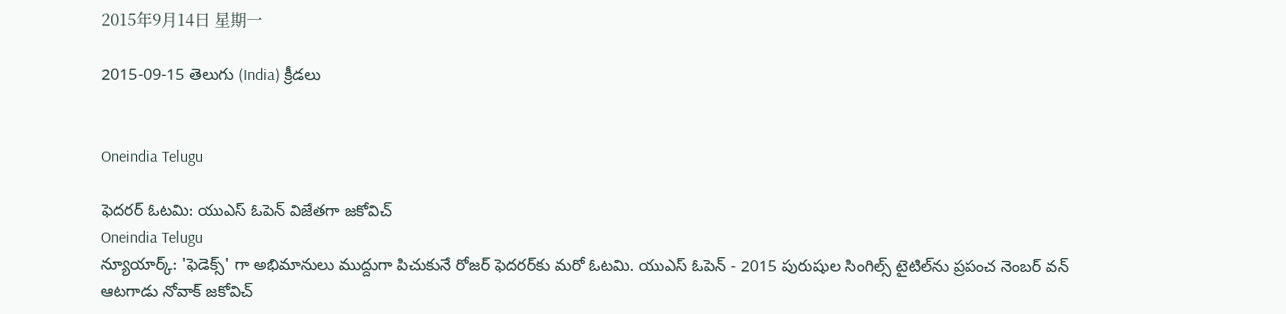2015年9月14日 星期一

2015-09-15 తెలుగు (India) క్రీడలు


Oneindia Telugu

ఫెదరర్ ఓటమి: యుఎస్ ఓపెన్ విజేతగా జకోవిచ్
Oneindia Telugu
న్యూయార్క్: 'ఫెడెక్స్' గా అభిమానులు ముద్దుగా పిచుకునే రోజర్ ఫెదరర్‌కు మరో ఓటమి. యుఎస్ ఓపెన్ - 2015 పురుషుల సింగిల్స్ టైటిల్‌ను ప్రపంచ నెంబర్ వన్ ఆటగాడు నోవాక్ జకోవిచ్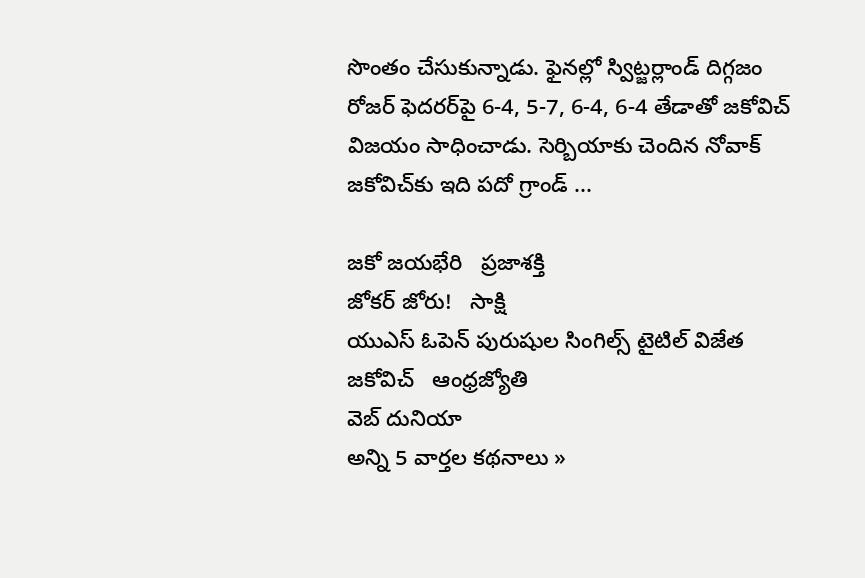సొంతం చేసుకున్నాడు. ఫైనల్లో స్విట్జర్లాండ్ దిగ్గజం రోజర్ ఫెదరర్‌పై 6-4, 5-7, 6-4, 6-4 తేడాతో జకోవిచ్‌ విజయం సాధించాడు. సెర్బియాకు చెందిన నోవాక్ జకోవిచ్‌కు ఇది పదో గ్రాండ్ ...

జ‌కో జ‌య‌భేరి   ప్రజాశక్తి
జోకర్ జోరు!   సాక్షి
యుఎస్‌ ఓపెన్‌ పురుషుల సింగిల్స్‌ టైటిల్‌ విజేత జకోవిచ్‌   ఆంధ్రజ్యోతి
వెబ్ దునియా
అన్ని 5 వార్తల కథనాలు »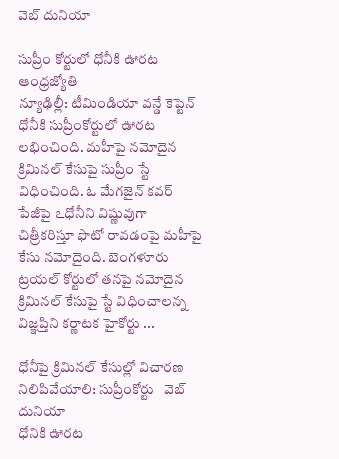వెబ్ దునియా

సుప్రీం కోర్టులో ధోనీకి ఊరట
ఆంధ్రజ్యోతి
న్యూఢిల్లీ: టీమిండియా వన్డే కెప్టెన్‌ ధోనీకి సుప్రీంకోర్టులో ఊరట లభించింది. మహీపై నమోదైన క్రిమినల్‌ కేసుపై సుప్రీం స్టే విధించింది. ఓ మేగజైన్‌ కవర్‌ పేజీపై ఽధోనీని విష్ణువుగా చిత్రీకరిస్తూ ఫొటో రావడంపై మహీపై కేసు నమోదైంది. బెంగళూరు ట్రయల్‌ కోర్టులో తనపై నమోదైన క్రిమినల్‌ కేసుపై స్టే విధించాలన్న విజ్ఞప్తిని కర్ణాటక హైకోర్టు ...

ధోనీపై క్రిమినల్ కేసుల్లో విచారణ నిలిపివేయాలి: సుప్రీంకోర్టు   వెబ్ దునియా
ధోనికి ఊరట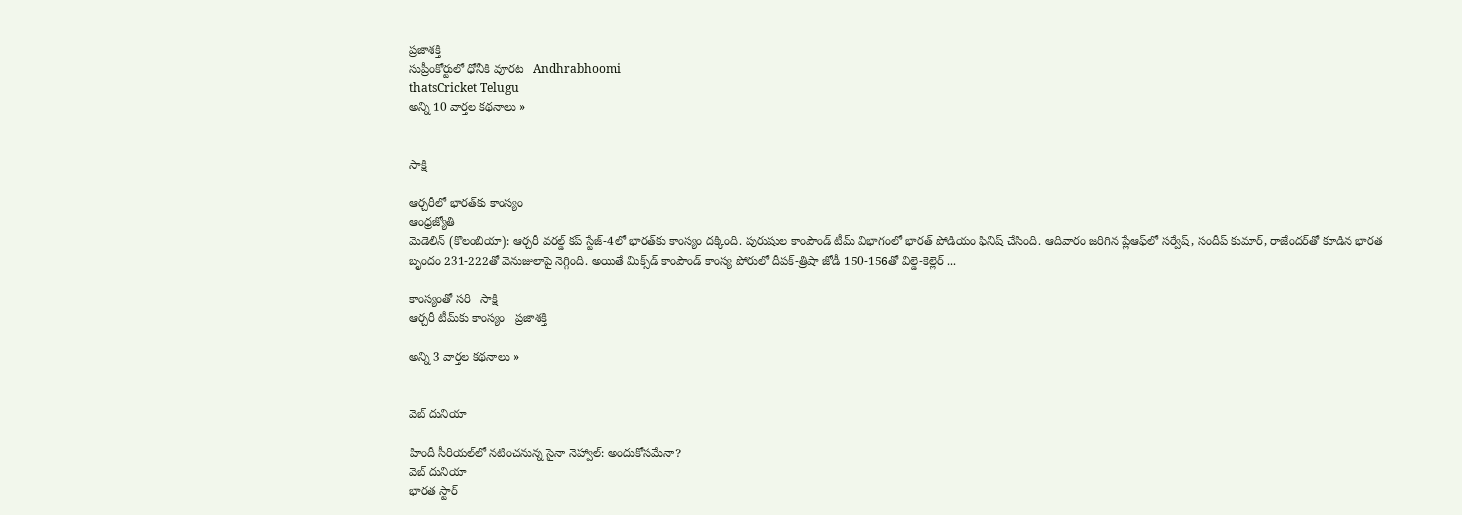ప్రజాశక్తి
సుప్రీంకోర్టులో ధోనీకి వూరట   Andhrabhoomi
thatsCricket Telugu
అన్ని 10 వార్తల కథనాలు »


సాక్షి

ఆర్చరీలో భారత్‌కు కాంస్యం
ఆంధ్రజ్యోతి
మెడెలిన్‌ (కొలంబియా): ఆర్చరీ వరల్డ్‌ కప్‌ స్టేజ్‌-4లో భారత్‌కు కాంస్యం దక్కింది. పురుషుల కాంపౌండ్‌ టీమ్‌ విభాగంలో భారత్‌ పోడియం ఫినిష్‌ చేసింది. ఆదివారం జరిగిన ప్లేఆఫ్‌లో సర్వేష్‌, సందీప్‌ కుమార్‌, రాజేందర్‌తో కూడిన భారత బృందం 231-222తో వెనుజులాపై నెగ్గింది. అయితే మిక్స్‌డ్‌ కాంపౌండ్‌ కాంస్య పోరులో దీపక్‌-త్రిషా జోడీ 150-156తో విల్డె-కెల్లెర్‌ ...

కాంస్యంతో సరి   సాక్షి
ఆర్చరీ టీమ్‌కు కాంస్యం   ప్రజాశక్తి

అన్ని 3 వార్తల కథనాలు »


వెబ్ దునియా

హిందీ సీరియల్‌లో నటించనున్న సైనా నెహ్వాల్: అందుకోసమేనా?
వెబ్ దునియా
భారత స్టార్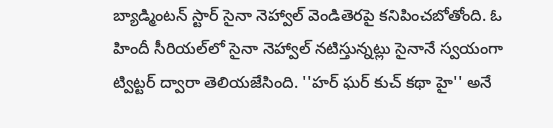బ్యాడ్మింటన్ స్టార్ సైనా నెహ్వాల్ వెండితెరపై కనిపించబోతోంది. ఓ హిందీ సీరియల్‌లో సైనా నెహ్వాల్ నటిస్తున్నట్లు సైనానే స్వయంగా ట్విట్టర్ ద్వారా తెలియజేసింది. ''హర్ ఘర్ కుచ్ కథా హై'' అనే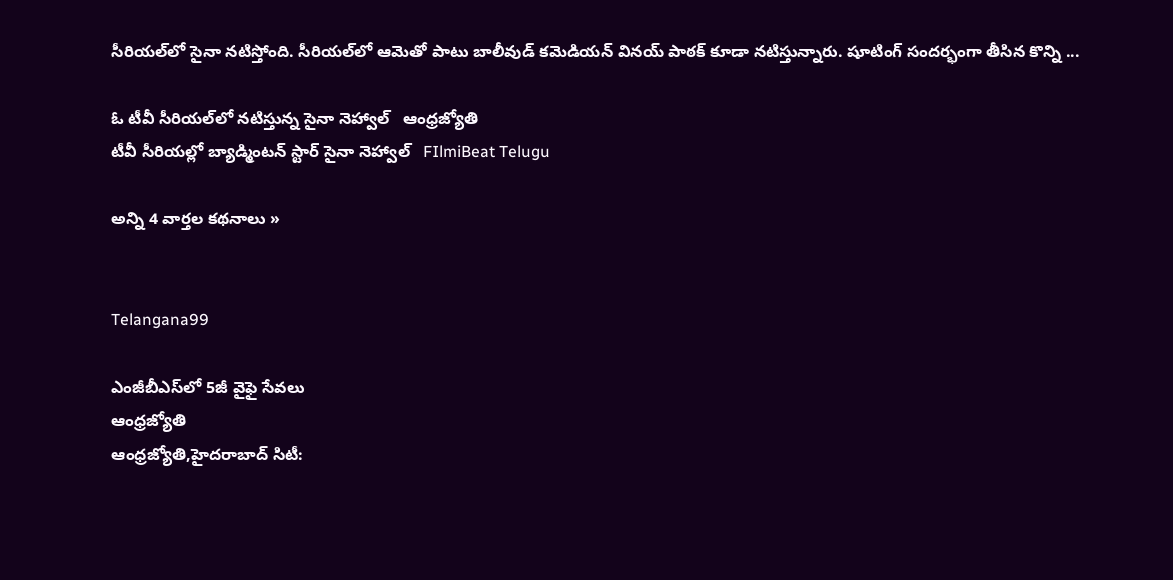సీరియల్‌లో సైనా నటిస్తోంది. సీరియల్‌లో ఆమెతో పాటు బాలీవుడ్ కమెడియన్ వినయ్ పాఠక్ కూడా నటిస్తున్నారు. షూటింగ్ సందర్భంగా తీసిన కొన్ని ...

ఓ టీవీ సీరియల్‌లో నటిస్తున్న సైనా నెహ్వాల్‌   ఆంధ్రజ్యోతి
టీవీ సీరియల్లో బ్యాడ్మింటన్ స్టార్ సైనా నెహ్వాల్   FIlmiBeat Telugu

అన్ని 4 వార్తల కథనాలు »


Telangana99

ఎంజీబీఎస్‌లో 5జీ వైఫై సేవలు
ఆంధ్రజ్యోతి
ఆంధ్రజ్యోతి,హైదరాబాద్‌ సిటీ: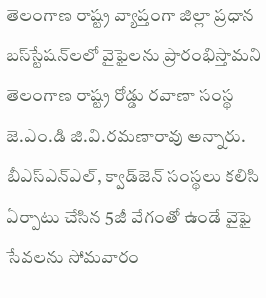తెలంగాణ రాష్ట్ర వ్యాప్తంగా జిల్లా ప్రధాన బస్‌స్టేషన్‌లలో వైఫైలను ప్రారంభిస్తామని తెలంగాణ రాష్ట్ర రోడ్డు రవాణా సంస్థ జె.ఎం.డి జి.వి.రమణారావు అన్నారు. బీఎస్‌ఎన్‌ఎల్‌, క్వాడ్‌జెన్‌ సంస్థలు కలిసి ఏర్పాటు చేసిన 5జీ వేగంతో ఉండే వైఫై సేవలను సోమవారం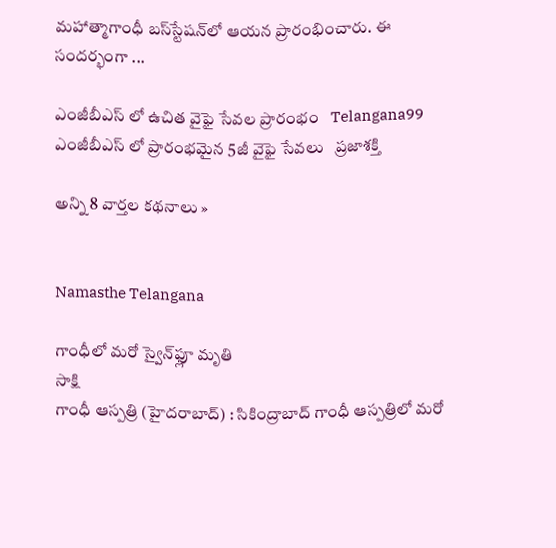మహాత్మాగాంధీ బస్‌స్టేషన్‌లో ఆయన ప్రారంభించారు. ఈ సందర్భంగా ...

ఎంజీబీఎస్ లో ఉచిత వైఫై సేవల ప్రారంభం   Telangana99
ఎంజీబీఎస్ లో ప్రారంభ‌మైన 5జీ వైఫై సేవలు   ప్రజాశక్తి

అన్ని 8 వార్తల కథనాలు »


Namasthe Telangana

గాంధీలో మరో స్వైన్‌ఫ్లూ మృతి
సాక్షి
గాంధీ ఆస్పత్రి (హైదరాబాద్) : సికింద్రాబాద్ గాంధీ ఆస్పత్రిలో మరో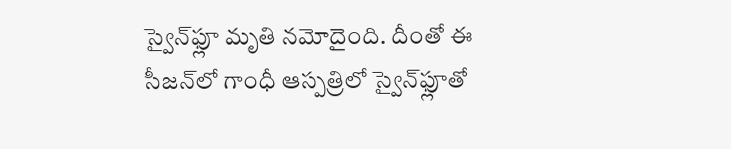స్వైన్‌ఫ్లూ మృతి నమోదైంది. దీంతో ఈ సీజన్‌లో గాంధీ ఆస్పత్రిలో స్వైన్‌ఫ్లూతో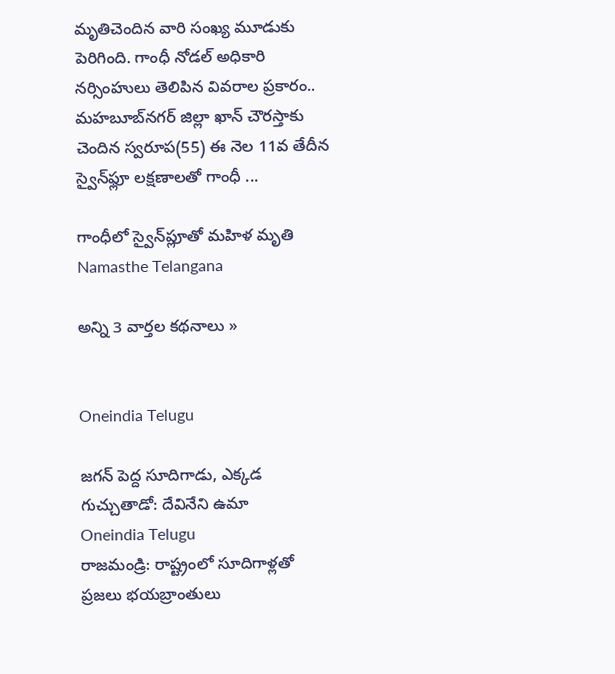మృతిచెందిన వారి సంఖ్య మూడుకు పెరిగింది. గాంధీ నోడల్ అధికారి నర్సింహులు తెలిపిన వివరాల ప్రకారం.. మహబూబ్‌నగర్ జిల్లా ఖాన్ చౌరస్తాకు చెందిన స్వరూప(55) ఈ నెల 11వ తేదీన స్వైన్‌ఫ్లూ లక్షణాలతో గాంధీ ...

గాంధీలో స్వైన్‌ప్లూతో మహిళ మృతి   Namasthe Telangana

అన్ని 3 వార్తల కథనాలు »


Oneindia Telugu

జగన్ పెద్ద సూదిగాడు, ఎక్కడ గుచ్చుతాడో: దేవినేని ఉమా
Oneindia Telugu
రాజమండ్రి: రాష్ట్రంలో సూదిగాళ్లతో ప్రజలు భయబ్రాంతులు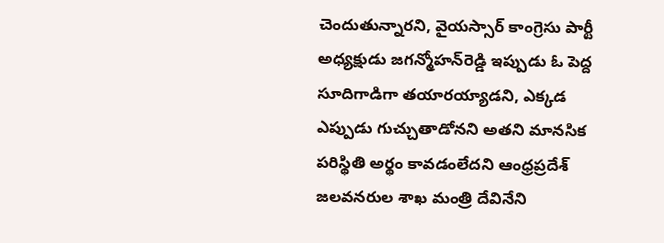చెందుతున్నారని, వైయస్సార్ కాంగ్రెసు పార్టీ అధ్యక్షుడు జగన్మోహన్‌రెడ్డి ఇప్పుడు ఓ పెద్ద సూదిగాడిగా తయారయ్యాడని, ఎక్కడ ఎప్పుడు గుచ్చుతాడోనని అతని మానసిక పరిస్థితి అర్థం కావడంలేదని ఆంధ్రప్రదేశ్ జలవనరుల శాఖ మంత్రి దేవినేని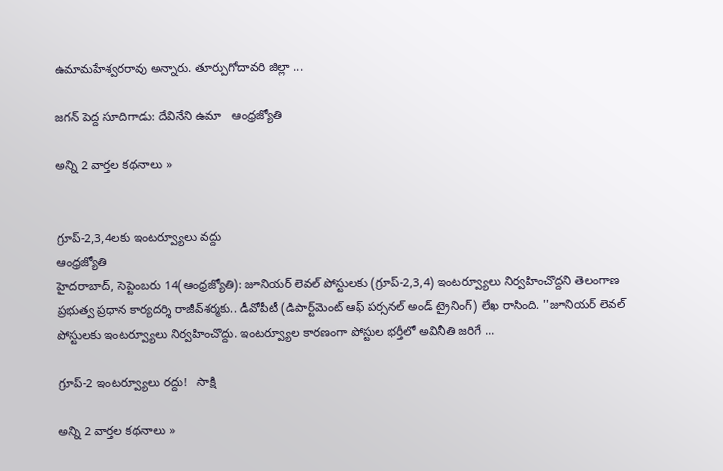ఉమామహేశ్వరరావు అన్నారు. తూర్పుగోదావరి జిల్లా ...

జగన్‌ పెద్ద సూదిగాడు: దేవినేని ఉమా   ఆంధ్రజ్యోతి

అన్ని 2 వార్తల కథనాలు »


గ్రూప్‌-2,3,4లకు ఇంటర్వ్యూలు వద్దు
ఆంధ్రజ్యోతి
హైదరాబాద్‌, సెప్టెంబరు 14(ఆంధ్రజ్యోతి): జూనియర్‌ లెవల్‌ పోస్టులకు (గ్రూప్‌-2,3,4) ఇంటర్వ్యూలు నిర్వహించొద్దని తెలంగాణ ప్రభుత్వ ప్రధాన కార్యదర్శి రాజీవ్‌శర్మకు.. డీవోపీటీ (డిపార్ట్‌మెంట్‌ ఆఫ్‌ పర్సనల్‌ అండ్‌ ట్రైనింగ్‌) లేఖ రాసింది. ''జూనియర్‌ లెవల్‌ పోస్టులకు ఇంటర్వ్యూలు నిర్వహించొద్దు. ఇంటర్వ్యూల కారణంగా పోస్టుల భర్తీలో అవినీతి జరిగే ...

గ్రూప్-2 ఇంటర్వ్యూలు రద్దు!   సాక్షి

అన్ని 2 వార్తల కథనాలు »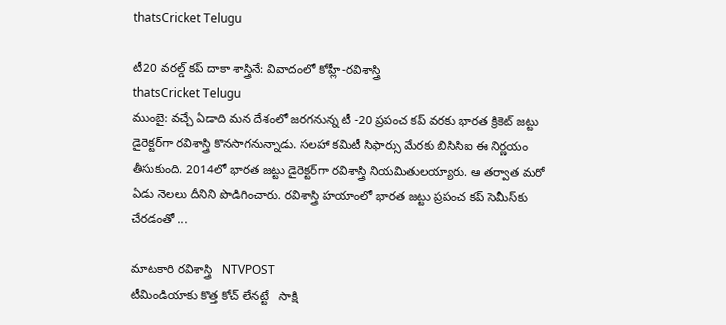thatsCricket Telugu

టీ20 వరల్డ్ కప్ దాకా శాస్త్రినే: వివాదంలో కోహ్లీ-రవిశాస్త్రి
thatsCricket Telugu
ముంబై: వచ్చే ఏడాది మన దేశంలో జరగనున్న టీ -20 ప్రపంచ కప్ వరకు భారత క్రికెట్ జట్టు డైరెక్టర్‌గా రవిశాస్త్రి కొనసాగనున్నాడు. సలహా కమిటీ సిఫార్సు మేరకు బిసిసిఐ ఈ నిర్ణయం తీసుకుంది. 2014లో భారత జట్టు డైరెక్టర్‌గా రవిశాస్త్రి నియమితులయ్యారు. ఆ తర్వాత మరో ఏడు నెలలు దీనిని పొడిగించారు. రవిశాస్త్రి హయాంలో భారత జట్టు ప్రపంచ కప్ సెమీస్‌కు చేరడంతో ...

మాటకారి రవిశాస్త్రి   NTVPOST
టీమిండియాకు కొత్త కోచ్ లేనట్టే   సాక్షి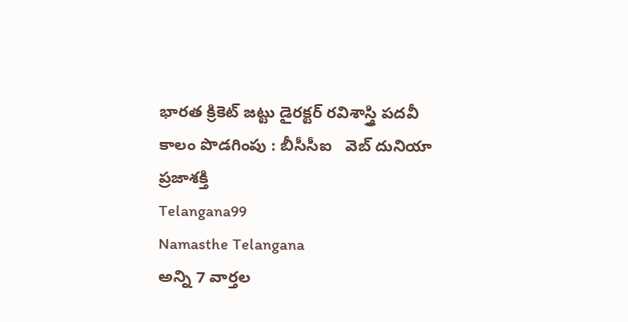భారత క్రికెట్ జట్టు డైరక్టర్‌ రవిశాస్త్రి పదవీ కాలం పొడగింపు : బీసీసీఐ   వెబ్ దునియా
ప్రజాశక్తి
Telangana99
Namasthe Telangana
అన్ని 7 వార్తల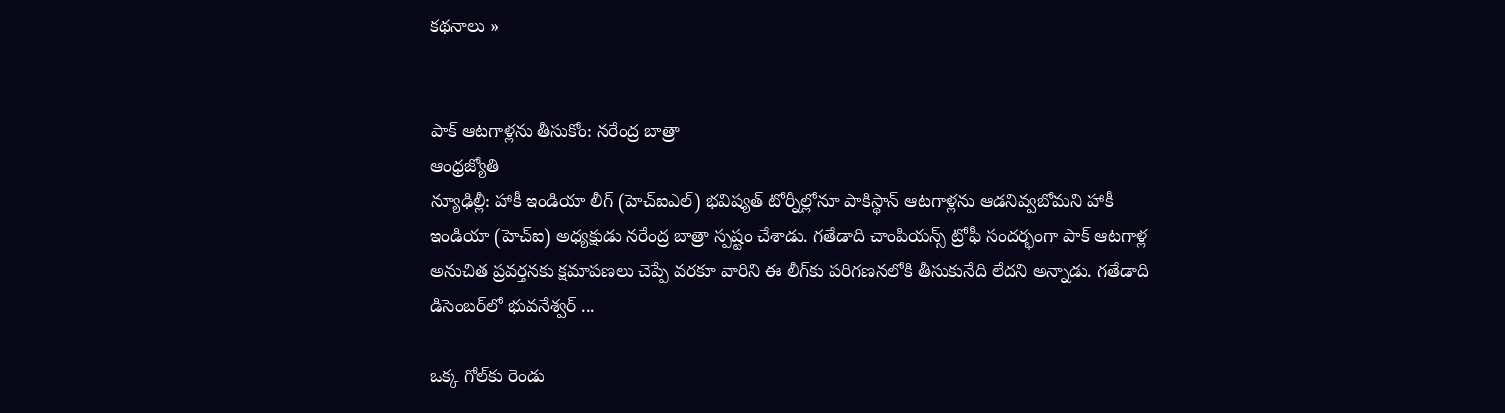కథనాలు »


పాక్‌ ఆటగాళ్లను తీసుకోం: నరేంద్ర బాత్రా
ఆంధ్రజ్యోతి
న్యూఢిల్లీ: హాకీ ఇండియా లీగ్‌ (హెచ్‌ఐఎల్‌) భవిష్యత్‌ టోర్నీల్లోనూ పాకిస్థాన్‌ ఆటగాళ్లను ఆడనివ్వబోమని హాకీ ఇండియా (హెచ్‌ఐ) అధ్యక్షుడు నరేంద్ర బాత్రా స్పష్టం చేశాడు. గతేడాది చాంపియన్స్‌ ట్రోఫీ సందర్భంగా పాక్‌ ఆటగాళ్ల అనుచిత ప్రవర్తనకు క్షమాపణలు చెప్పే వరకూ వారిని ఈ లీగ్‌కు పరిగణనలోకి తీసుకునేది లేదని అన్నాడు. గతేడాది డిసెంబర్‌లో భువనేశ్వర్‌ ...

ఒక్క గోల్‌కు రెండు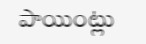పాయింట్లు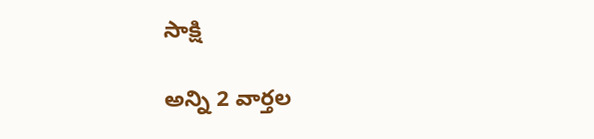సాక్షి

అన్ని 2 వార్తల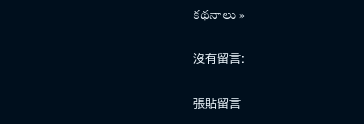కథనాలు »

沒有留言:

張貼留言